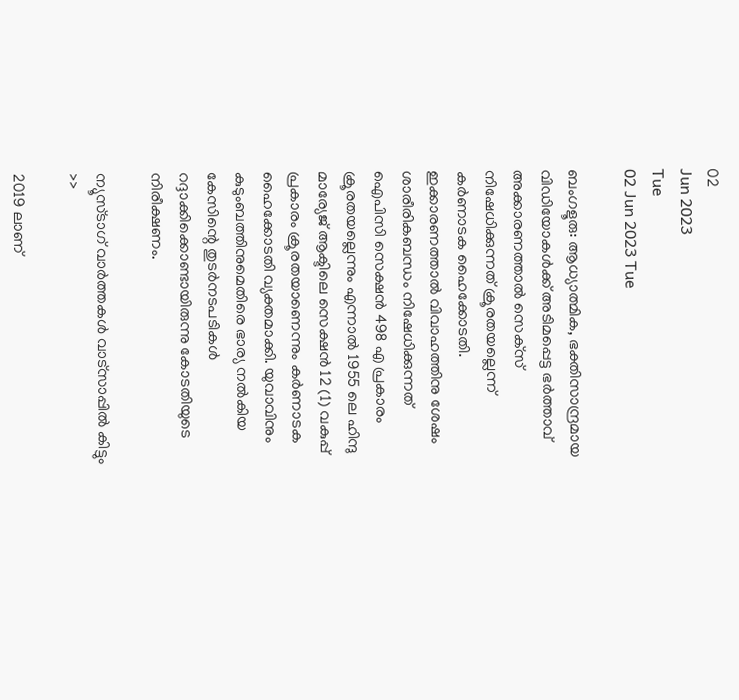02
Jun 2023
Tue
02 Jun 2023 Tue

ബംഗളൂരു: ആധ്യാത്മിക, ഭക്തിസാന്ദ്രമായ വിഡിയോകൾക്ക് അടിമപ്പെട്ട ഭർത്താവ് അക്കാരണത്താൽ സെക്‌സ് നിഷേധിക്കുന്നത് ക്രൂരതയല്ലെന്ന് കർണാടക ഹൈക്കോടതി. ഇക്കാരണത്താൽ വിവാഹത്തിനു ശേഷം ശാരീരികബന്ധം നിഷേധിക്കുന്നത് ഐപിസി സെക്ഷൻ 498 എ പ്രകാരം ക്രൂരതയല്ലെന്നും എന്നാൽ 1955 ലെ ഹിന്ദു മാര്യേജ് ആക്ടിലെ സെക്ഷൻ 12 (1) വകുപ്പ് പ്രകാരം ക്രൂരതയാണെന്നും കർണാടക ഹൈക്കോടതി വ്യക്തമാക്കി. യുവാവിനും കുടുംബത്തിനുമെതിരെ ഭാര്യ നൽകിയ കേസിന്റെ തുടർനടപടികൾ റദ്ദാക്കിക്കൊണ്ടായിരുന്നു കോടതിയുടെ നിരീക്ഷണം.

ന്യൂസ്ടാഗ് വാര്‍ത്തകള്‍ വാട്‌സാപ്പില്‍ കിട്ടും >>

2019 ലാണ്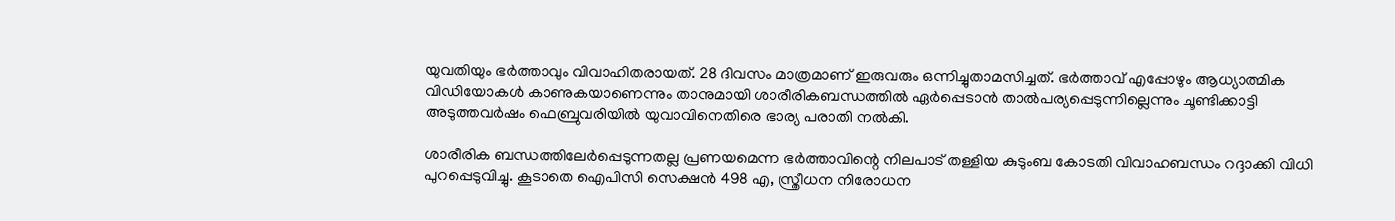യുവതിയും ഭർത്താവും വിവാഹിതരായത്. 28 ദിവസം മാത്രമാണ് ഇരുവരും ഒന്നിച്ചുതാമസിച്ചത്. ഭർത്താവ് എപ്പോഴും ആധ്യാത്മിക വിഡിയോകൾ കാണുകയാണെന്നും താനുമായി ശാരീരികബന്ധത്തിൽ ഏർപ്പെടാൻ താൽപര്യപ്പെടുന്നില്ലെന്നും ചൂണ്ടിക്കാട്ടി അടുത്തവർഷം ഫെബ്രുവരിയിൽ യുവാവിനെതിരെ ഭാര്യ പരാതി നൽകി.

ശാരീരിക ബന്ധത്തിലേർപ്പെടുന്നതല്ല പ്രണയമെന്ന ഭർത്താവിന്റെ നിലപാട് തള്ളിയ കുടുംബ കോടതി വിവാഹബന്ധം റദ്ദാക്കി വിധി പുറപ്പെടുവിച്ചു. കൂടാതെ ഐപിസി സെക്ഷൻ 498 എ, സ്ത്രീധന നിരോധന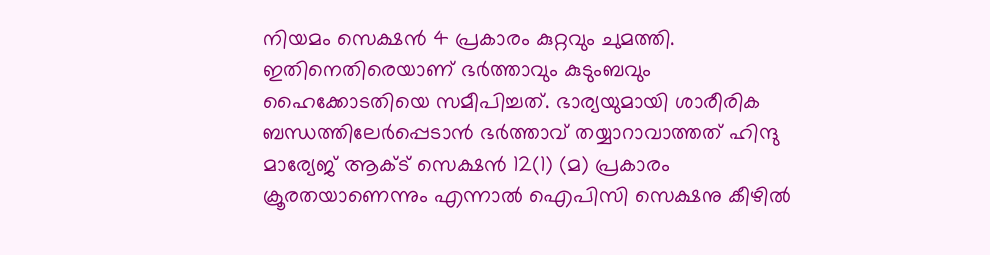നിയമം സെക്ഷൻ 4 പ്രകാരം കുറ്റവും ചുമത്തി. ഇതിനെതിരെയാണ് ഭർത്താവും കുടുംബവും ഹൈക്കോടതിയെ സമീപിച്ചത്. ഭാര്യയുമായി ശാരീരിക ബന്ധത്തിലേർപ്പെടാൻ ഭർത്താവ് തയ്യാറാവാത്തത് ഹിന്ദു മാര്യേജ് ആക്ട് സെക്ഷൻ 12(1) (മ) പ്രകാരം ക്രൂരതയാണെന്നും എന്നാൽ ഐപിസി സെക്ഷനു കീഴിൽ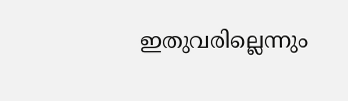ഇതുവരില്ലെന്നും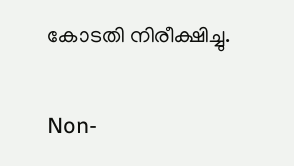കോടതി നിരീക്ഷിച്ചു.

Non-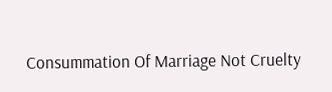Consummation Of Marriage Not Cruelty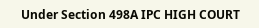Under Section 498A IPC HIGH COURT